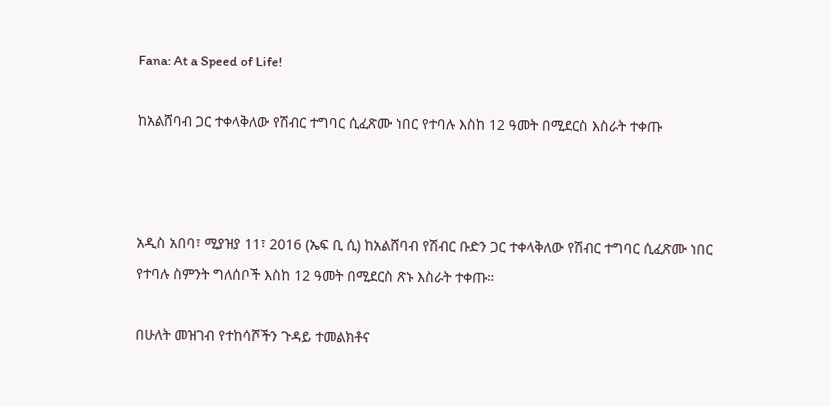Fana: At a Speed of Life!

ከአልሸባብ ጋር ተቀላቅለው የሽብር ተግባር ሲፈጽሙ ነበር የተባሉ እስከ 12 ዓመት በሚደርስ እስራት ተቀጡ



አዲስ አበባ፣ ሚያዝያ 11፣ 2016 (ኤፍ ቢ ሲ) ከአልሸባብ የሽብር ቡድን ጋር ተቀላቅለው የሽብር ተግባር ሲፈጽሙ ነበር የተባሉ ስምንት ግለሰቦች እስከ 12 ዓመት በሚደርስ ጽኑ እስራት ተቀጡ።

በሁለት መዝገብ የተከሳሾችን ጉዳይ ተመልክቶና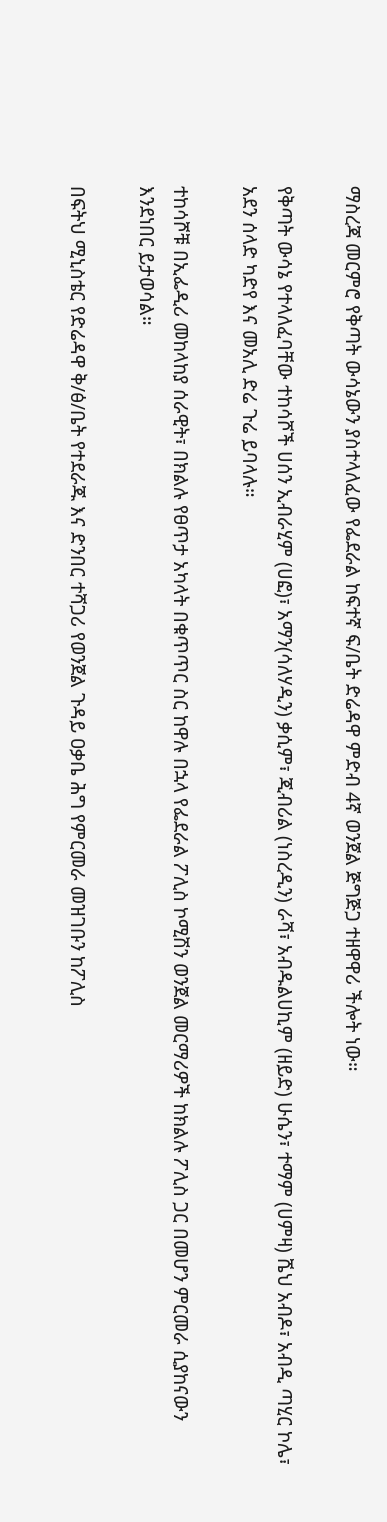ማስረጃ መርምሮ የቅጣት ውሳኔውን ያስተላለፈው የፌደራል ከፍተኛ ፍ/ቤት ድሬዳዋ ምድብ 4ኛ ወንጀል ጅግጅጋ ተዘዋዋሪ ችሎት ነው።

የቅጣት ውሳኔ የተላለፈባቸው ተከሳሾች ሀሰን ኢብራሂም (ሀፎ)፣ አማን(ሳለሃዲን) ቃሲም፣ ጂብሪል (ነስረዲን) ራሻ፣ አብዱልሀኪም (ዘይድ) ሁሴን፣ ተማም (ሀምዛ) ሼህ አብዶ፣ አብዲ ጣሂር ኮሌ፣ አደን ሰላድ ካድየ እና መአሊ ድሬ ጉሬ ይባላሉ።

ተከሳሾቹ በኢፌዲሪ መከላከያ ሰራዊት፣ በክልሉ የፀጥታ አካላት በቁጥጥር ስር ከዋሉ በኋላ የፌደራል ፖሊስ ኮሚሽን ወንጀል መርማሪዎች ከክልሉ ፖሊስ ጋር በመሆን ምርመራ ሲያከናውን እንደነበር ይታወሳል።

በፍትህ ሚኒስቴር የድሬዳዋ ቅ/ፅ/ቤት የተደራጁ እና ድንበር ተሻጋሪ የወንጀል ጉዳይ ዐቃቤ ሕግ የምርመራ መዝገቡን ከፖሊስ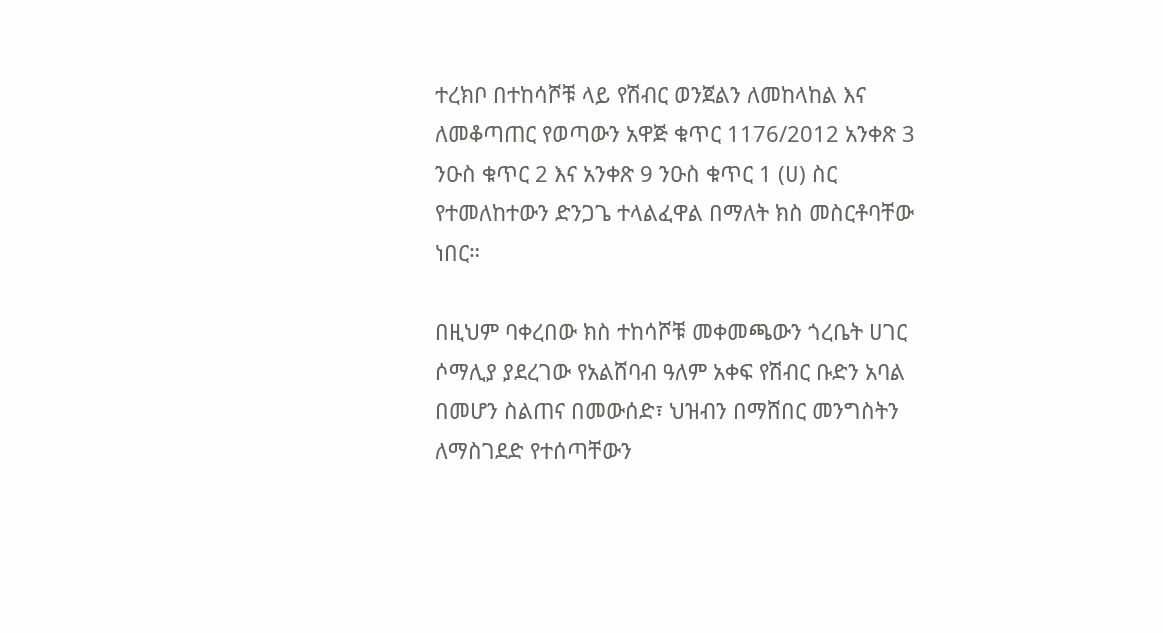ተረክቦ በተከሳሾቹ ላይ የሽብር ወንጀልን ለመከላከል እና ለመቆጣጠር የወጣውን አዋጅ ቁጥር 1176/2012 አንቀጽ 3 ንዑስ ቁጥር 2 እና አንቀጽ 9 ንዑስ ቁጥር 1 (ሀ) ስር የተመለከተውን ድንጋጌ ተላልፈዋል በማለት ክስ መስርቶባቸው ነበር።

በዚህም ባቀረበው ክስ ተከሳሾቹ መቀመጫውን ጎረቤት ሀገር ሶማሊያ ያደረገው የአልሸባብ ዓለም አቀፍ የሽብር ቡድን አባል በመሆን ስልጠና በመውሰድ፣ ህዝብን በማሸበር መንግስትን ለማስገደድ የተሰጣቸውን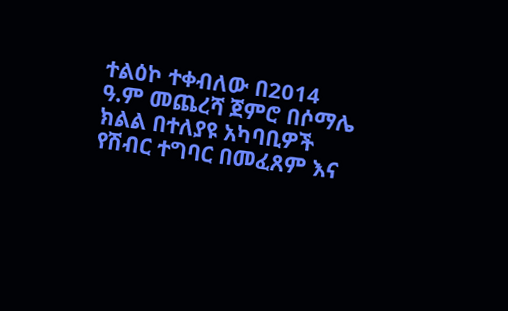ተልዕኮ ተቀብለው በ2014 ዓ.ም መጨረሻ ጀምሮ በሶማሌ ክልል በተለያዩ አካባቢዎች የሽብር ተግባር በመፈጸም እና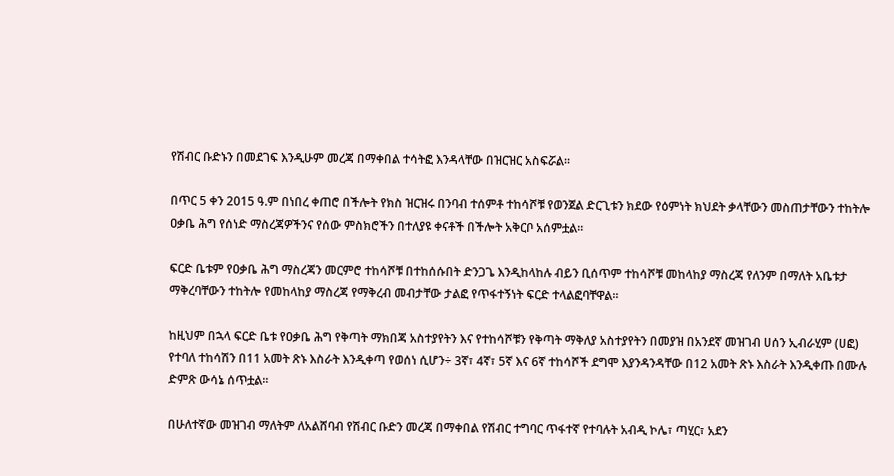የሽብር ቡድኑን በመደገፍ እንዲሁም መረጃ በማቀበል ተሳትፎ እንዳላቸው በዝርዝር አስፍሯል።

በጥር 5 ቀን 2015 ዓ.ም በነበረ ቀጠሮ በችሎት የክስ ዝርዝሩ በንባብ ተሰምቶ ተከሳሾቹ የወንጀል ድርጊቱን ክደው የዕምነት ክህደት ቃላቸውን መስጠታቸውን ተከትሎ ዐቃቤ ሕግ የሰነድ ማስረጃዎችንና የሰው ምስክሮችን በተለያዩ ቀናቶች በችሎት አቅርቦ አሰምቷል።

ፍርድ ቤቱም የዐቃቤ ሕግ ማስረጃን መርምሮ ተከሳሾቹ በተከሰሱበት ድንጋጌ እንዲከላከሉ ብይን ቢሰጥም ተከሳሾቹ መከላከያ ማስረጃ የለንም በማለት አቤቱታ ማቅረባቸውን ተከትሎ የመከላከያ ማስረጃ የማቅረብ መብታቸው ታልፎ የጥፋተኝነት ፍርድ ተላልፎባቸዋል።

ከዚህም በኋላ ፍርድ ቤቱ የዐቃቤ ሕግ የቅጣት ማክበጃ አስተያየትን እና የተከሳሾቹን የቅጣት ማቅለያ አስተያየትን በመያዝ በአንደኛ መዝገብ ሀሰን ኢብራሂም (ሀፎ) የተባለ ተከሳሽን በ11 አመት ጽኑ እስራት እንዲቀጣ የወሰነ ሲሆን÷ 3ኛ፣ 4ኛ፣ 5ኛ እና 6ኛ ተከሳሾች ደግሞ እያንዳንዳቸው በ12 አመት ጽኑ እስራት እንዲቀጡ በሙሉ ድምጽ ውሳኔ ሰጥቷል፡፡

በሁለተኛው መዝገብ ማለትም ለአልሸባብ የሽብር ቡድን መረጃ በማቀበል የሽብር ተግባር ጥፋተኛ የተባሉት አብዲ ኮሌ፣ ጣሂር፣ አደን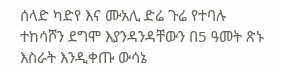ሰላድ ካድየ እና ሙአሊ ድሬ ጉሬ የተባሉ ተከሳሾን ደግሞ እያንዳንዳቸውን በ5 ዓመት ጽኑ እስራት እንዲቀጡ ውሳኔ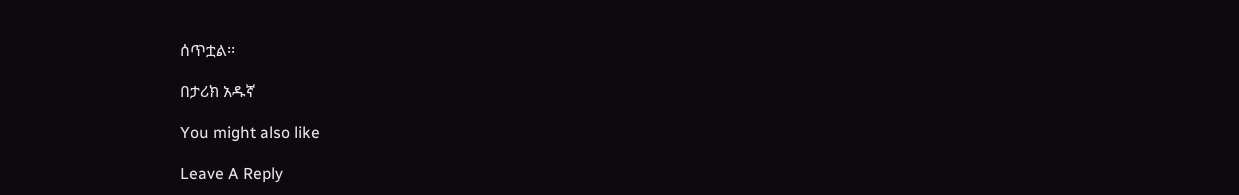ሰጥቷል፡፡

በታሪክ አዱኛ

You might also like

Leave A Reply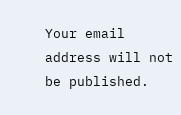Your email address will not be published.